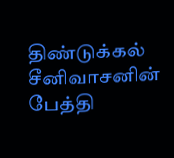திண்டுக்கல் சீனிவாசனின் பேத்தி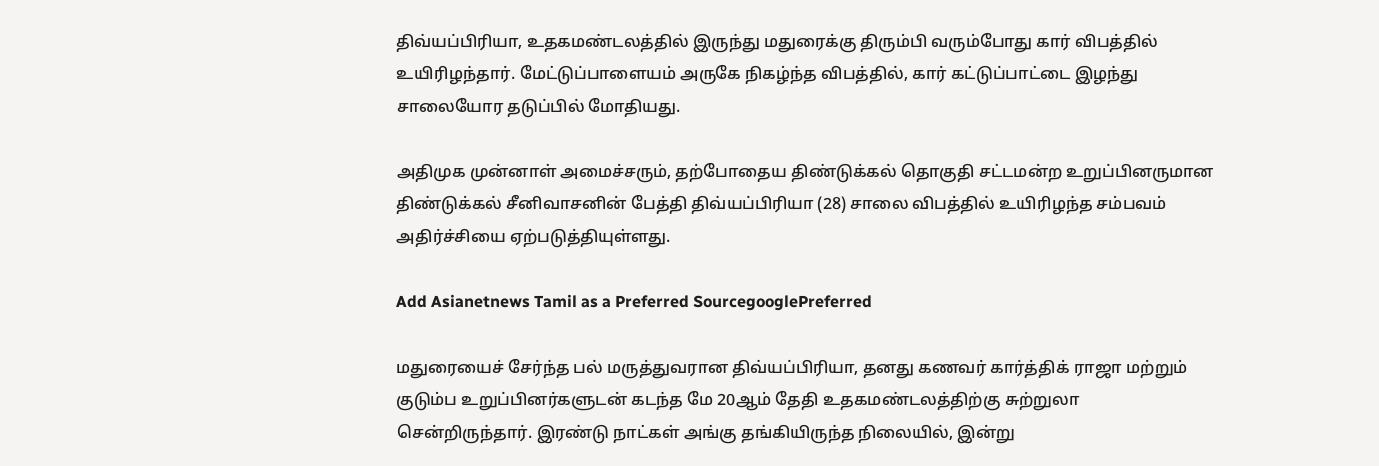திவ்யப்பிரியா, உதகமண்டலத்தில் இருந்து மதுரைக்கு திரும்பி வரும்போது கார் விபத்தில் உயிரிழந்தார். மேட்டுப்பாளையம் அருகே நிகழ்ந்த விபத்தில், கார் கட்டுப்பாட்டை இழந்து சாலையோர தடுப்பில் மோதியது.

அதிமுக முன்னாள் அமைச்சரும், தற்போதைய திண்டுக்கல் தொகுதி சட்டமன்ற உறுப்பினருமான திண்டுக்கல் சீனிவாசனின் பேத்தி திவ்யப்பிரியா (28) சாலை விபத்தில் உயிரிழந்த சம்பவம் அதிர்ச்சியை ஏற்படுத்தியுள்ளது.

Add Asianetnews Tamil as a Preferred SourcegooglePreferred

மதுரையைச் சேர்ந்த பல் மருத்துவரான திவ்யப்பிரியா, தனது கணவர் கார்த்திக் ராஜா மற்றும் குடும்ப உறுப்பினர்களுடன் கடந்த மே 20ஆம் தேதி உதகமண்டலத்திற்கு சுற்றுலா சென்றிருந்தார். இரண்டு நாட்கள் அங்கு தங்கியிருந்த நிலையில், இன்று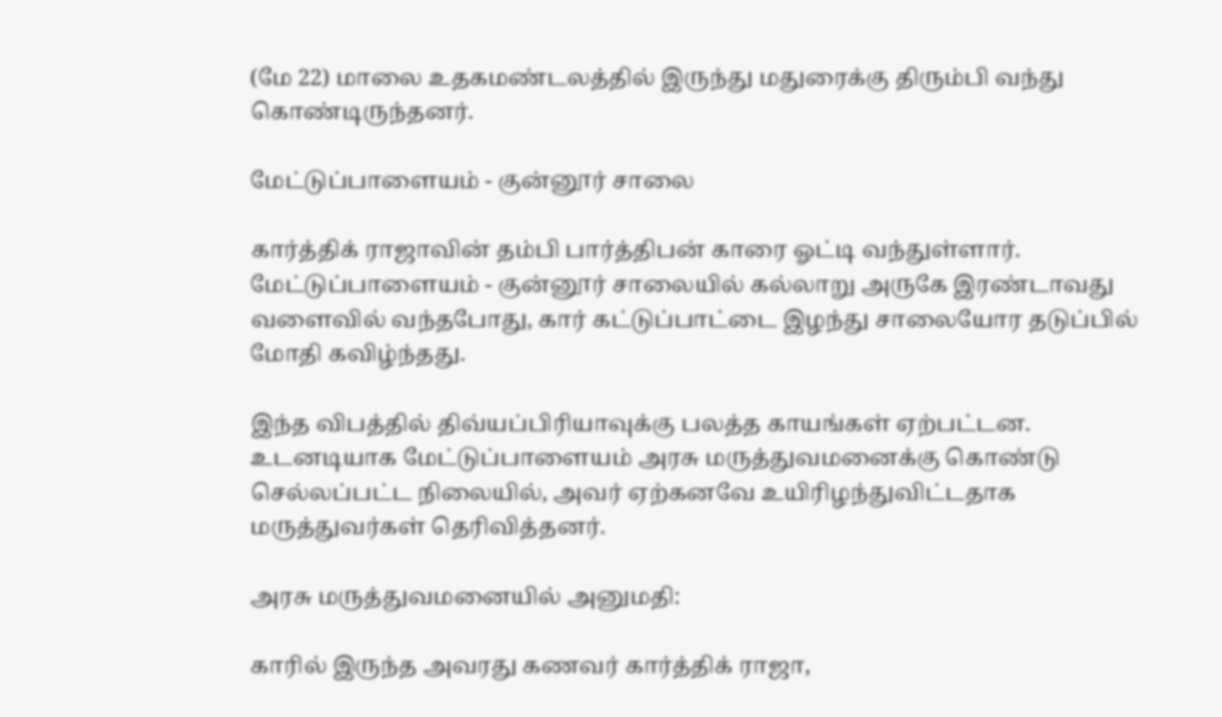(மே 22) மாலை உதகமண்டலத்தில் இருந்து மதுரைக்கு திரும்பி வந்து கொண்டிருந்தனர்.

மேட்டுப்பாளையம் - குன்னூர் சாலை

கார்த்திக் ராஜாவின் தம்பி பார்த்திபன் காரை ஓட்டி வந்துள்ளார். மேட்டுப்பாளையம் - குன்னூர் சாலையில் கல்லாறு அருகே இரண்டாவது வளைவில் வந்தபோது, கார் கட்டுப்பாட்டை இழந்து சாலையோர தடுப்பில் மோதி கவிழ்ந்தது.

இந்த விபத்தில் திவ்யப்பிரியாவுக்கு பலத்த காயங்கள் ஏற்பட்டன. உடனடியாக மேட்டுப்பாளையம் அரசு மருத்துவமனைக்கு கொண்டு செல்லப்பட்ட நிலையில், அவர் ஏற்கனவே உயிரிழந்துவிட்டதாக மருத்துவர்கள் தெரிவித்தனர்.

அரசு மருத்துவமனையில் அனுமதி:

காரில் இருந்த அவரது கணவர் கார்த்திக் ராஜா,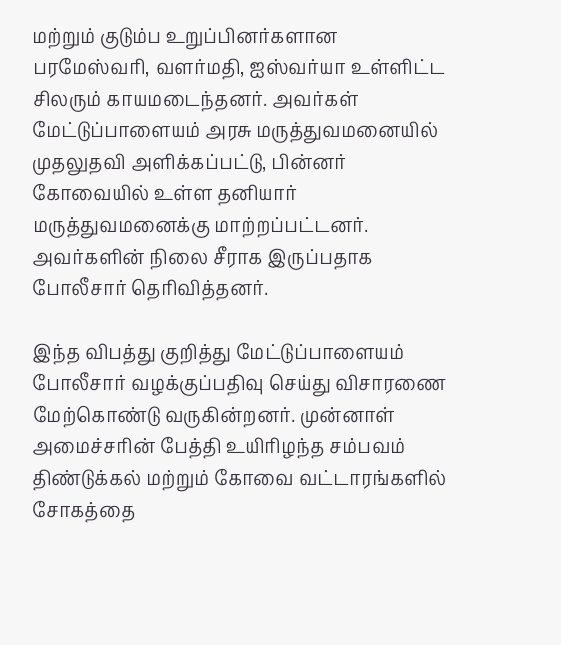மற்றும் குடும்ப உறுப்பினர்களான பரமேஸ்வரி, வளர்மதி, ஐஸ்வர்யா உள்ளிட்ட சிலரும் காயமடைந்தனர். அவர்கள் மேட்டுப்பாளையம் அரசு மருத்துவமனையில் முதலுதவி அளிக்கப்பட்டு, பின்னர் கோவையில் உள்ள தனியார் மருத்துவமனைக்கு மாற்றப்பட்டனர். அவர்களின் நிலை சீராக இருப்பதாக போலீசார் தெரிவித்தனர்.

இந்த விபத்து குறித்து மேட்டுப்பாளையம் போலீசார் வழக்குப்பதிவு செய்து விசாரணை மேற்கொண்டு வருகின்றனர். முன்னாள் அமைச்சரின் பேத்தி உயிரிழந்த சம்பவம் திண்டுக்கல் மற்றும் கோவை வட்டாரங்களில் சோகத்தை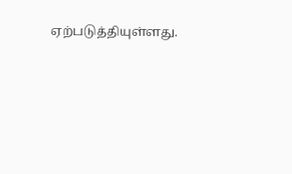ஏற்படுத்தியுள்ளது.